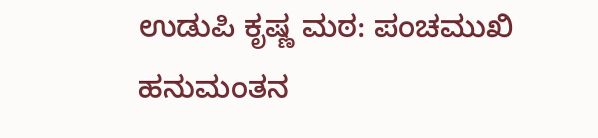ಉಡುಪಿ ಕೃಷ್ಣ ಮಠ: ಪಂಚಮುಖಿ ಹನುಮಂತನ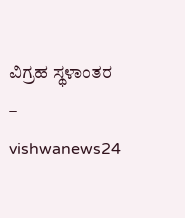ವಿಗ್ರಹ ಸ್ಥಳಾಂತರ – vishwanews24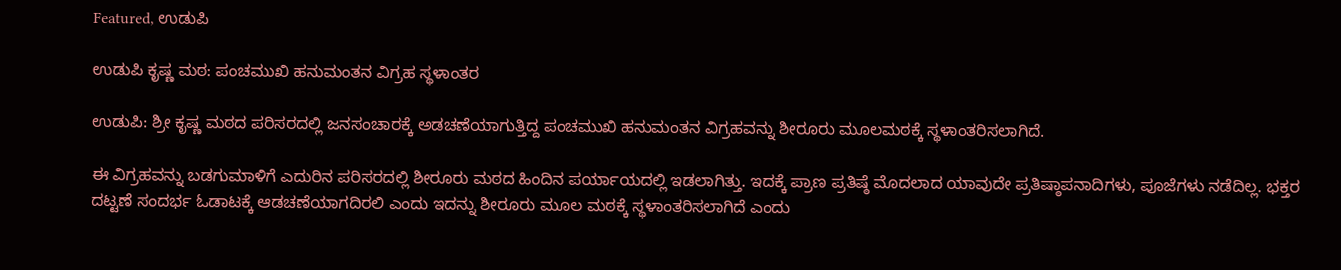Featured, ಉಡುಪಿ

ಉಡುಪಿ ಕೃಷ್ಣ ಮಠ: ಪಂಚಮುಖಿ ಹನುಮಂತನ ವಿಗ್ರಹ ಸ್ಥಳಾಂತರ

ಉಡುಪಿ: ಶ್ರೀ ಕೃಷ್ಣ ಮಠದ ಪರಿಸರದಲ್ಲಿ ಜನಸಂಚಾರಕ್ಕೆ ಅಡಚಣೆಯಾಗುತ್ತಿದ್ದ ಪಂಚಮುಖಿ ಹನುಮಂತನ ವಿಗ್ರಹವನ್ನು ಶೀರೂರು ಮೂಲಮಠಕ್ಕೆ ಸ್ಥಳಾಂತರಿಸಲಾಗಿದೆ.

ಈ ವಿಗ್ರಹವನ್ನು ಬಡಗುಮಾಳಿಗೆ ಎದುರಿನ ಪರಿಸರದಲ್ಲಿ ಶೀರೂರು ಮಠದ ಹಿಂದಿನ ಪರ್ಯಾಯದಲ್ಲಿ ಇಡಲಾಗಿತ್ತು. ಇದಕ್ಕೆ ಪ್ರಾಣ ಪ್ರತಿಷ್ಠೆ ಮೊದಲಾದ ಯಾವುದೇ ಪ್ರತಿಷ್ಠಾಪನಾದಿಗಳು, ಪೂಜೆಗಳು ನಡೆದಿಲ್ಲ. ಭಕ್ತರ ದಟ್ಟಣೆ ಸಂದರ್ಭ ಓಡಾಟಕ್ಕೆ ಆಡಚಣೆಯಾಗದಿರಲಿ ಎಂದು ಇದನ್ನು ಶೀರೂರು ಮೂಲ ಮಠಕ್ಕೆ ಸ್ಥಳಾಂತರಿಸಲಾಗಿದೆ ಎಂದು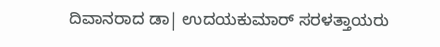ದಿವಾನರಾದ ಡಾ| ಉದಯಕುಮಾರ್ ಸರಳತ್ತಾಯರು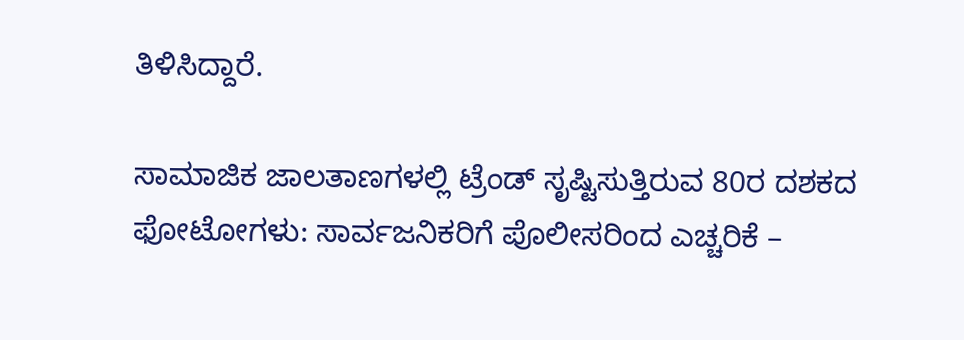ತಿಳಿಸಿದ್ದಾರೆ.

ಸಾಮಾಜಿಕ ಜಾಲತಾಣಗಳಲ್ಲಿ ಟ್ರೆಂಡ್ ಸೃಷ್ಟಿಸುತ್ತಿರುವ 80ರ ದಶಕದ ಫೋಟೋಗಳು: ಸಾರ್ವಜನಿಕರಿಗೆ ಪೊಲೀಸರಿಂದ ಎಚ್ಚರಿಕೆ –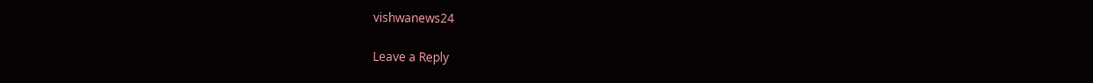vishwanews24

Leave a Reply